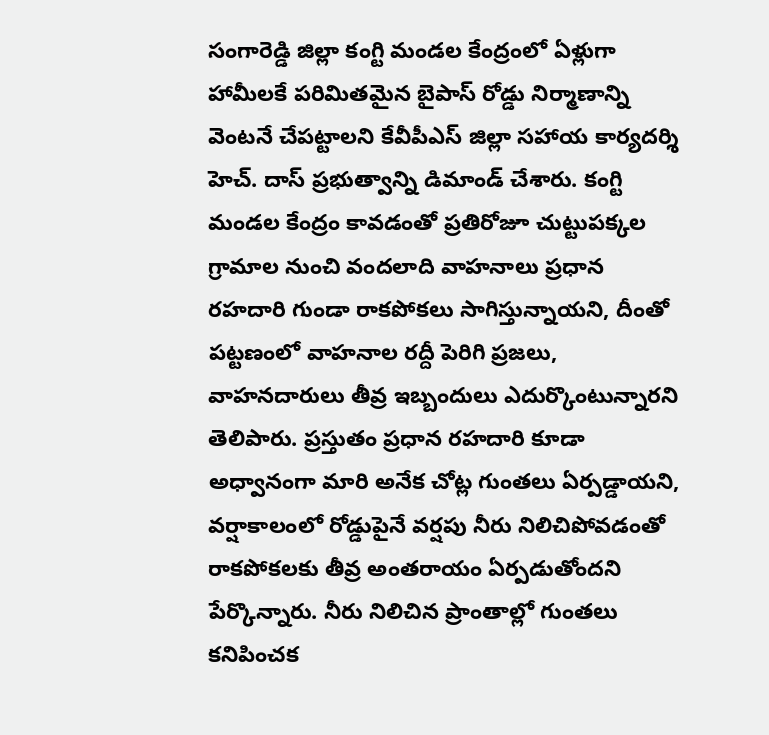సంగారెడ్డి జిల్లా కంగ్టి మండల కేంద్రంలో ఏళ్లుగా హామీలకే పరిమితమైన బైపాస్ రోడ్డు నిర్మాణాన్ని వెంటనే చేపట్టాలని కేవీపీఎస్ జిల్లా సహాయ కార్యదర్శి హెచ్. దాస్ ప్రభుత్వాన్ని డిమాండ్ చేశారు. కంగ్టి మండల కేంద్రం కావడంతో ప్రతిరోజూ చుట్టుపక్కల గ్రామాల నుంచి వందలాది వాహనాలు ప్రధాన రహదారి గుండా రాకపోకలు సాగిస్తున్నాయని, దీంతో పట్టణంలో వాహనాల రద్దీ పెరిగి ప్రజలు, వాహనదారులు తీవ్ర ఇబ్బందులు ఎదుర్కొంటున్నారని తెలిపారు. ప్రస్తుతం ప్రధాన రహదారి కూడా అధ్వానంగా మారి అనేక చోట్ల గుంతలు ఏర్పడ్డాయని, వర్షాకాలంలో రోడ్డుపైనే వర్షపు నీరు నిలిచిపోవడంతో రాకపోకలకు తీవ్ర అంతరాయం ఏర్పడుతోందని పేర్కొన్నారు. నీరు నిలిచిన ప్రాంతాల్లో గుంతలు కనిపించక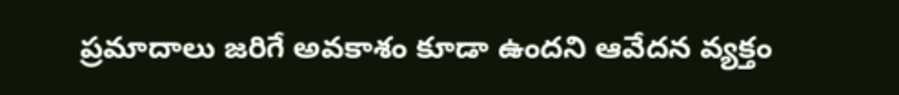ప్రమాదాలు జరిగే అవకాశం కూడా ఉందని ఆవేదన వ్యక్తం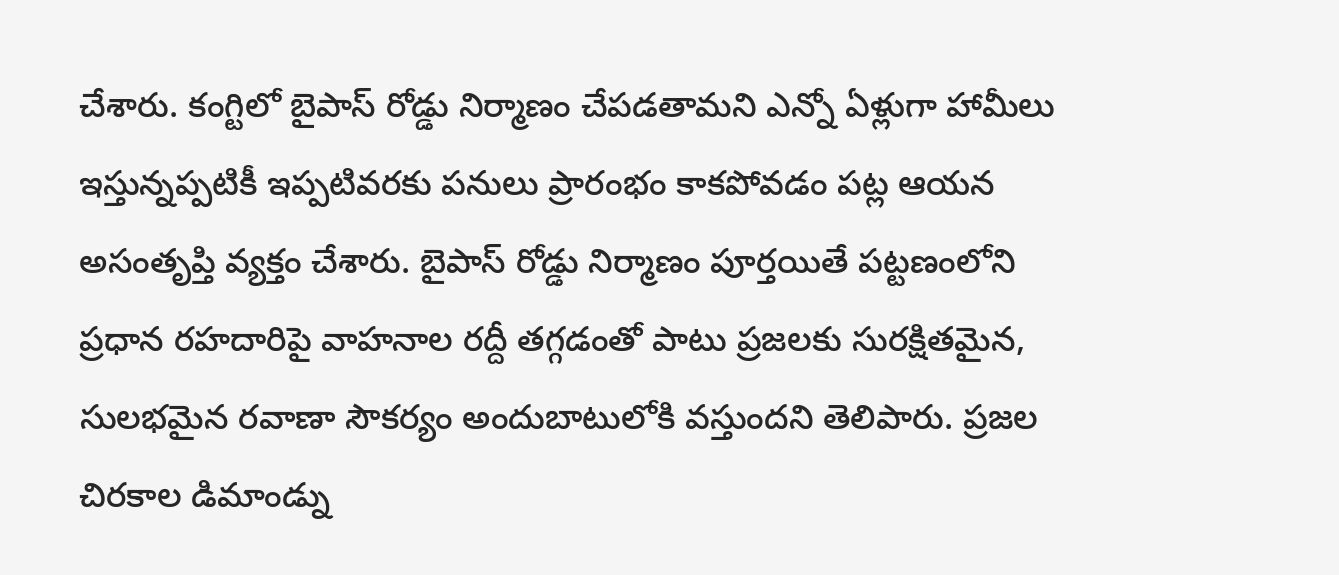చేశారు. కంగ్టిలో బైపాస్ రోడ్డు నిర్మాణం చేపడతామని ఎన్నో ఏళ్లుగా హామీలు ఇస్తున్నప్పటికీ ఇప్పటివరకు పనులు ప్రారంభం కాకపోవడం పట్ల ఆయన అసంతృప్తి వ్యక్తం చేశారు. బైపాస్ రోడ్డు నిర్మాణం పూర్తయితే పట్టణంలోని ప్రధాన రహదారిపై వాహనాల రద్దీ తగ్గడంతో పాటు ప్రజలకు సురక్షితమైన, సులభమైన రవాణా సౌకర్యం అందుబాటులోకి వస్తుందని తెలిపారు. ప్రజల చిరకాల డిమాండ్ను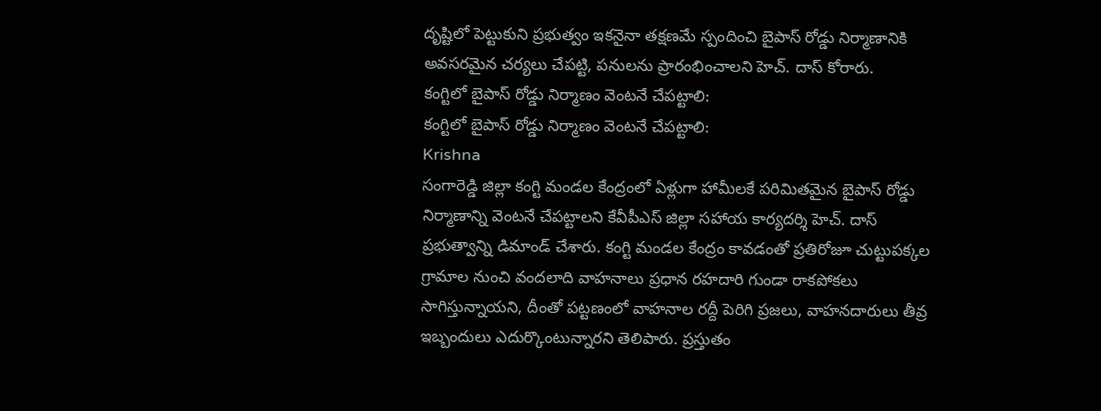దృష్టిలో పెట్టుకుని ప్రభుత్వం ఇకనైనా తక్షణమే స్పందించి బైపాస్ రోడ్డు నిర్మాణానికి అవసరమైన చర్యలు చేపట్టి, పనులను ప్రారంభించాలని హెచ్. దాస్ కోరారు.
కంగ్టిలో బైపాస్ రోడ్డు నిర్మాణం వెంటనే చేపట్టాలి:
కంగ్టిలో బైపాస్ రోడ్డు నిర్మాణం వెంటనే చేపట్టాలి:
Krishna
సంగారెడ్డి జిల్లా కంగ్టి మండల కేంద్రంలో ఏళ్లుగా హామీలకే పరిమితమైన బైపాస్ రోడ్డు నిర్మాణాన్ని వెంటనే చేపట్టాలని కేవీపీఎస్ జిల్లా సహాయ కార్యదర్శి హెచ్. దాస్ ప్రభుత్వాన్ని డిమాండ్ చేశారు. కంగ్టి మండల కేంద్రం కావడంతో ప్రతిరోజూ చుట్టుపక్కల గ్రామాల నుంచి వందలాది వాహనాలు ప్రధాన రహదారి గుండా రాకపోకలు సాగిస్తున్నాయని, దీంతో పట్టణంలో వాహనాల రద్దీ పెరిగి ప్రజలు, వాహనదారులు తీవ్ర ఇబ్బందులు ఎదుర్కొంటున్నారని తెలిపారు. ప్రస్తుతం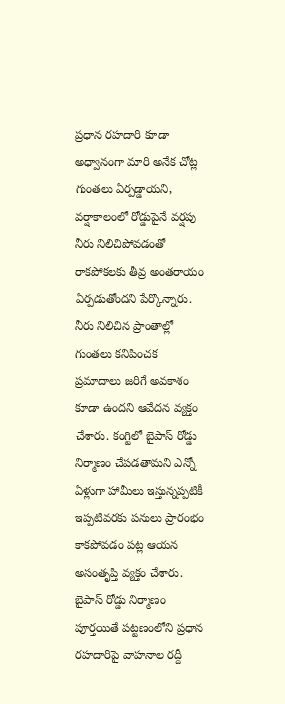ప్రధాన రహదారి కూడా అధ్వానంగా మారి అనేక చోట్ల గుంతలు ఏర్పడ్డాయని, వర్షాకాలంలో రోడ్డుపైనే వర్షపు నీరు నిలిచిపోవడంతో రాకపోకలకు తీవ్ర అంతరాయం ఏర్పడుతోందని పేర్కొన్నారు. నీరు నిలిచిన ప్రాంతాల్లో గుంతలు కనిపించక ప్రమాదాలు జరిగే అవకాశం కూడా ఉందని ఆవేదన వ్యక్తం చేశారు. కంగ్టిలో బైపాస్ రోడ్డు నిర్మాణం చేపడతామని ఎన్నో ఏళ్లుగా హామీలు ఇస్తున్నప్పటికీ ఇప్పటివరకు పనులు ప్రారంభం కాకపోవడం పట్ల ఆయన అసంతృప్తి వ్యక్తం చేశారు. బైపాస్ రోడ్డు నిర్మాణం పూర్తయితే పట్టణంలోని ప్రధాన రహదారిపై వాహనాల రద్దీ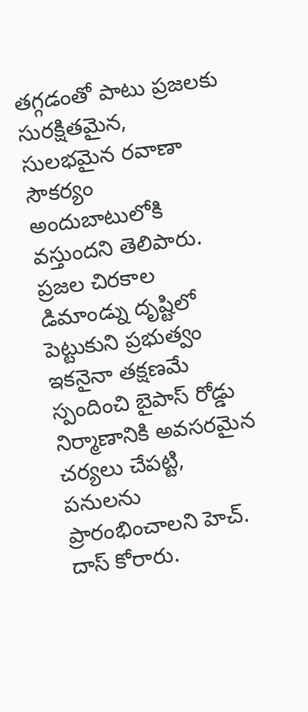తగ్గడంతో పాటు ప్రజలకు సురక్షితమైన, సులభమైన రవాణా సౌకర్యం అందుబాటులోకి వస్తుందని తెలిపారు. ప్రజల చిరకాల డిమాండ్ను దృష్టిలో పెట్టుకుని ప్రభుత్వం ఇకనైనా తక్షణమే స్పందించి బైపాస్ రోడ్డు నిర్మాణానికి అవసరమైన చర్యలు చేపట్టి, పనులను ప్రారంభించాలని హెచ్. దాస్ కోరారు.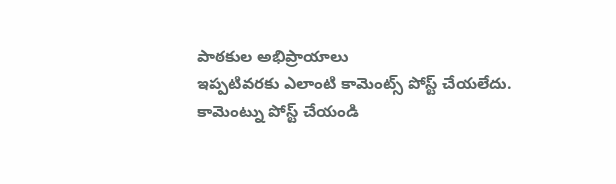పాఠకుల అభిప్రాయాలు
ఇప్పటివరకు ఎలాంటి కామెంట్స్ పోస్ట్ చేయలేదు.
కామెంట్ను పోస్ట్ చేయండి